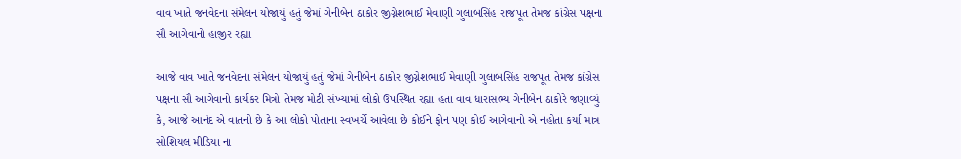વાવ ખાતે જનવેદના સંમેલન યોજાયું હતું જેમાં ગેનીબેન ઠાકોર જીગ્નેશભાઈ મેવાણી ગુલાબસિંહ રાજપૂત તેમજ કાંગ્રેસ પક્ષના સૌ આગેવાનો હાજીર રહ્યા

આજે વાવ ખાતે જનવેદના સંમેલન યોજાયું હતું જેમાં ગેનીબેન ઠાકોર જીગ્નેશભાઈ મેવાણી ગુલાબસિંહ રાજપૂત તેમજ કાંગ્રેસ પક્ષના સૌ આગેવાનો કાર્યકર મિત્રો તેમજ મોટી સંખ્યામાં લોકો ઉપસ્થિત રહ્યા હતા વાવ ધારાસભ્ય ગેનીબેન ઠાકોરે જણાવ્યું કે, આજે આનંદ એ વાતનો છે કે આ લોકો પોતાના સ્વખર્ચે આવેલા છે કોઈને ફોન પણ કોઈ આગેવાનો એ નહોતા કર્યા માત્ર સોશિયલ મીડિયા ના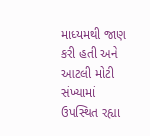માધ્યમથી જાણ કરી હતી અને આટલી મોટી સંખ્યામાં ઉપસ્થિત રહ્યા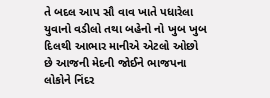તે બદલ આપ સૌ વાવ ખાતે પધારેલા યુવાનો વડીલો તથા બહેનો નો ખુબ ખુબ દિલથી આભાર માનીએ એટલો ઓછો છે આજની મેદની જોઈને ભાજપના લોકોને નિંદર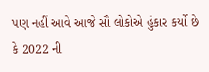પણ નહીં આવે આજે સૌ લોકોએ હુંકાર કર્યો છે કે 2022 ની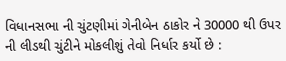વિધાનસભા ની ચુંટણીમાં ગેનીબેન ઠાકોર ને 30000 થી ઉપર ની લીડથી ચુંટીને મોકલીશું તેવો નિર્ધાર કર્યો છે :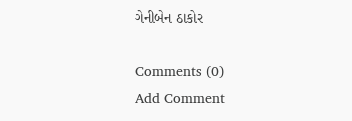ગેનીબેન ઠાકોર

Comments (0)
Add Comment